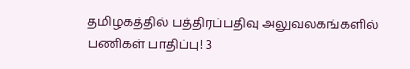தமிழகத்தில் பத்திரப்பதிவு அலுவலகங்களில் பணிகள் பாதிப்பு! 3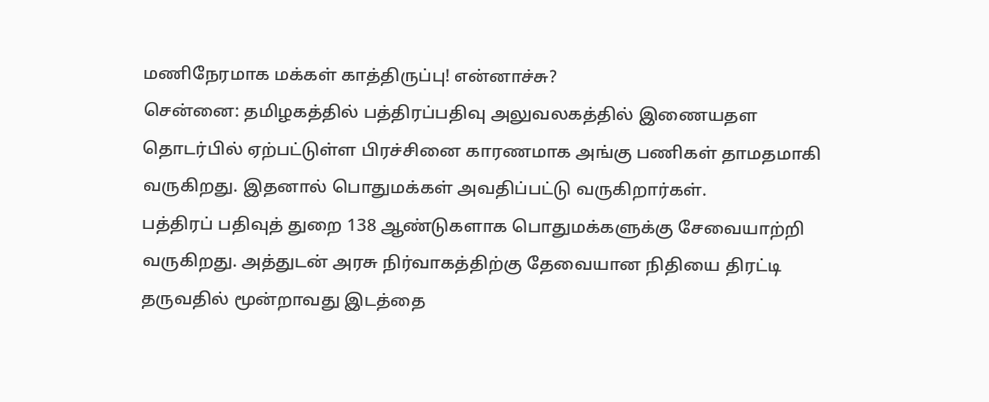மணிநேரமாக மக்கள் காத்திருப்பு! என்னாச்சு?
சென்னை: தமிழகத்தில் பத்திரப்பதிவு அலுவலகத்தில் இணையதள தொடர்பில் ஏற்பட்டுள்ள பிரச்சினை காரணமாக அங்கு பணிகள் தாமதமாகி வருகிறது. இதனால் பொதுமக்கள் அவதிப்பட்டு வருகிறார்கள்.
பத்திரப் பதிவுத் துறை 138 ஆண்டுகளாக பொதுமக்களுக்கு சேவையாற்றி வருகிறது. அத்துடன் அரசு நிர்வாகத்திற்கு தேவையான நிதியை திரட்டி தருவதில் மூன்றாவது இடத்தை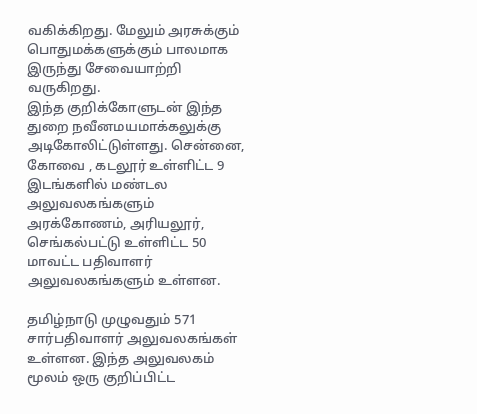வகிக்கிறது. மேலும் அரசுக்கும் பொதுமக்களுக்கும் பாலமாக இருந்து சேவையாற்றி வருகிறது.
இந்த குறிக்கோளுடன் இந்த துறை நவீனமயமாக்கலுக்கு அடிகோலிட்டுள்ளது. சென்னை, கோவை , கடலூர் உள்ளிட்ட 9 இடங்களில் மண்டல அலுவலகங்களும் அரக்கோணம், அரியலூர், செங்கல்பட்டு உள்ளிட்ட 50 மாவட்ட பதிவாளர் அலுவலகங்களும் உள்ளன.

தமிழ்நாடு முழுவதும் 571 சார்பதிவாளர் அலுவலகங்கள் உள்ளன. இந்த அலுவலகம் மூலம் ஒரு குறிப்பிட்ட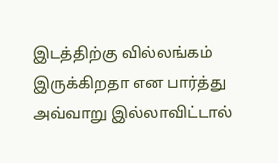இடத்திற்கு வில்லங்கம் இருக்கிறதா என பார்த்து அவ்வாறு இல்லாவிட்டால்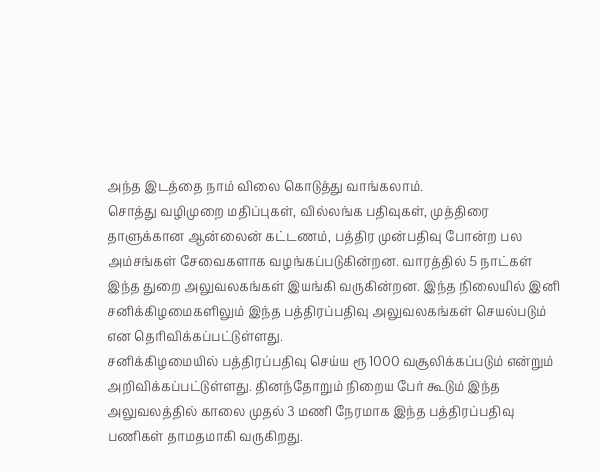அந்த இடத்தை நாம் விலை கொடுத்து வாங்கலாம்.
சொத்து வழிமுறை மதிப்புகள், வில்லங்க பதிவுகள், முத்திரை தாளுக்கான ஆன்லைன் கட்டணம், பத்திர முன்பதிவு போன்ற பல அம்சங்கள் சேவைகளாக வழங்கப்படுகின்றன. வாரத்தில் 5 நாட்கள் இந்த துறை அலுவலகங்கள் இயங்கி வருகின்றன. இந்த நிலையில் இனி சனிக்கிழமைகளிலும் இந்த பத்திரப்பதிவு அலுவலகங்கள் செயல்படும் என தெரிவிக்கப்பட்டுள்ளது.
சனிக்கிழமையில் பத்திரப்பதிவு செய்ய ரூ 1000 வசூலிக்கப்படும் என்றும் அறிவிக்கப்பட்டுள்ளது. தினந்தோறும் நிறைய பேர் கூடும் இந்த அலுவலத்தில் காலை முதல் 3 மணி நேரமாக இந்த பத்திரப்பதிவு பணிகள் தாமதமாகி வருகிறது.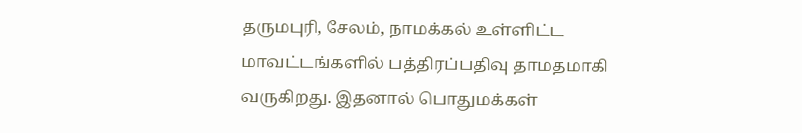தருமபுரி, சேலம், நாமக்கல் உள்ளிட்ட மாவட்டங்களில் பத்திரப்பதிவு தாமதமாகி வருகிறது. இதனால் பொதுமக்கள்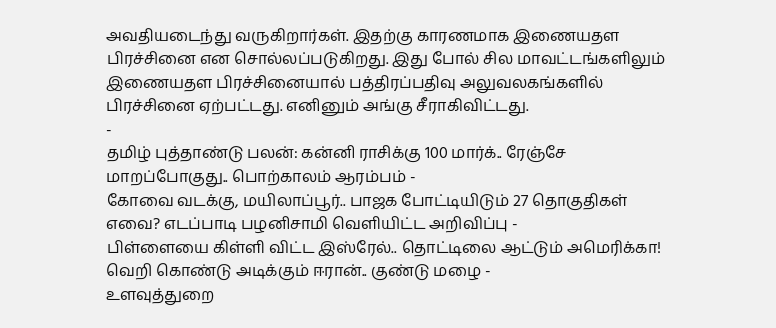அவதியடைந்து வருகிறார்கள். இதற்கு காரணமாக இணையதள பிரச்சினை என சொல்லப்படுகிறது. இது போல் சில மாவட்டங்களிலும் இணையதள பிரச்சினையால் பத்திரப்பதிவு அலுவலகங்களில் பிரச்சினை ஏற்பட்டது. எனினும் அங்கு சீராகிவிட்டது.
-
தமிழ் புத்தாண்டு பலன்: கன்னி ராசிக்கு 100 மார்க்.. ரேஞ்சே மாறப்போகுது.. பொற்காலம் ஆரம்பம் -
கோவை வடக்கு, மயிலாப்பூர்.. பாஜக போட்டியிடும் 27 தொகுதிகள் எவை? எடப்பாடி பழனிசாமி வெளியிட்ட அறிவிப்பு -
பிள்ளையை கிள்ளி விட்ட இஸ்ரேல்.. தொட்டிலை ஆட்டும் அமெரிக்கா! வெறி கொண்டு அடிக்கும் ஈரான்.. குண்டு மழை -
உளவுத்துறை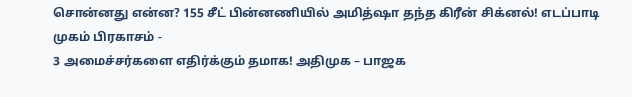சொன்னது என்ன? 155 சீட் பின்னணியில் அமித்ஷா தந்த கிரீன் சிக்னல்! எடப்பாடி முகம் பிரகாசம் -
3 அமைச்சர்களை எதிர்க்கும் தமாக! அதிமுக – பாஜக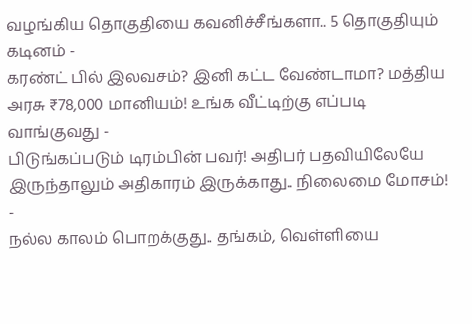வழங்கிய தொகுதியை கவனிச்சீங்களா.. 5 தொகுதியும் கடினம் -
கரண்ட் பில் இலவசம்? இனி கட்ட வேண்டாமா? மத்திய அரசு ₹78,000 மானியம்! உங்க வீட்டிற்கு எப்படி வாங்குவது -
பிடுங்கப்படும் டிரம்பின் பவர்! அதிபர் பதவியிலேயே இருந்தாலும் அதிகாரம் இருக்காது.. நிலைமை மோசம்! -
நல்ல காலம் பொறக்குது.. தங்கம், வெள்ளியை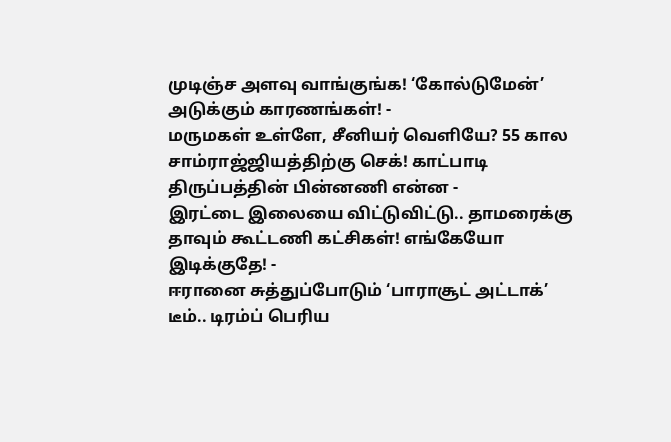முடிஞ்ச அளவு வாங்குங்க! ‘கோல்டுமேன்’ அடுக்கும் காரணங்கள்! -
மருமகள் உள்ளே, சீனியர் வெளியே? 55 கால சாம்ராஜ்ஜியத்திற்கு செக்! காட்பாடி திருப்பத்தின் பின்னணி என்ன -
இரட்டை இலையை விட்டுவிட்டு.. தாமரைக்கு தாவும் கூட்டணி கட்சிகள்! எங்கேயோ இடிக்குதே! -
ஈரானை சுத்துப்போடும் ‘பாராசூட் அட்டாக்’ டீம்.. டிரம்ப் பெரிய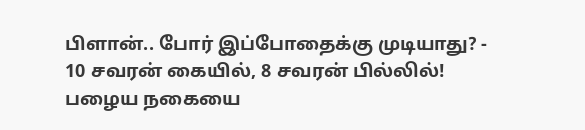பிளான்.. போர் இப்போதைக்கு முடியாது? -
10 சவரன் கையில், 8 சவரன் பில்லில்! பழைய நகையை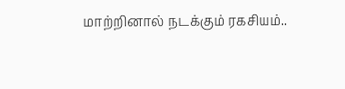மாற்றினால் நடக்கும் ரகசியம்..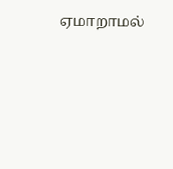ஏமாறாமல்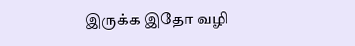இருக்க இதோ வழி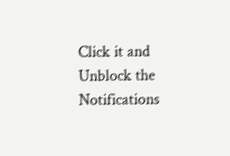Click it and Unblock the Notifications